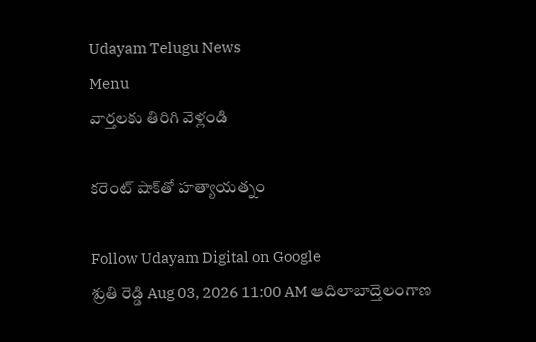Udayam Telugu News
Menu
వార్తలకు తిరిగి వెళ్లండి

కరెంట్‌ షాక్‌తో హత్యాయత్నం

Follow Udayam Digital on Google
శ్రుతి రెడ్డి Aug 03, 2026 11:00 AM ఆదిలాబాద్తెలంగాణ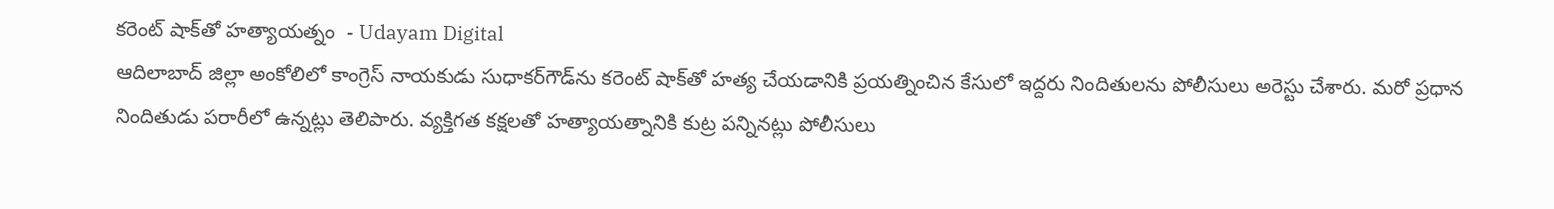కరెంట్‌ షాక్‌తో హత్యాయత్నం  - Udayam Digital
ఆదిలాబాద్‌ జిల్లా అంకోలిలో కాంగ్రెస్‌ నాయకుడు సుధాకర్‌గౌడ్‌ను కరెంట్‌ షాక్‌తో హత్య చేయడానికి ప్రయత్నించిన కేసులో ఇద్దరు నిందితులను పోలీసులు అరెస్టు చేశారు. మరో ప్రధాన నిందితుడు పరారీలో ఉన్నట్లు తెలిపారు. వ్యక్తిగత కక్షలతో హత్యాయత్నానికి కుట్ర పన్నినట్లు పోలీసులు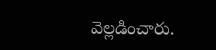వెల్లడించారు.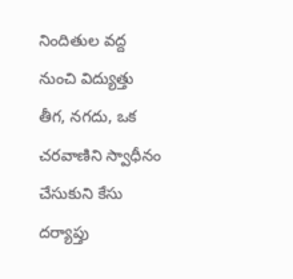నిందితుల వద్ద నుంచి విద్యుత్తు తీగ, నగదు, ఒక చరవాణిని స్వాధీనం చేసుకుని కేసు దర్యాప్తు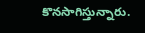కొనసాగిస్తున్నారు.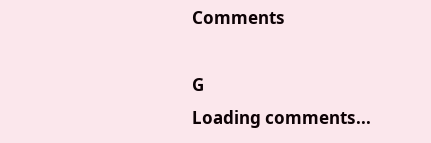Comments

G
Loading comments...